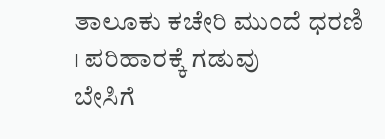ತಾಲೂಕು ಕಚೇರಿ ಮುಂದೆ ಧರಣಿ । ಪರಿಹಾರಕ್ಕೆ ಗಡುವು
ಬೇಸಿಗೆ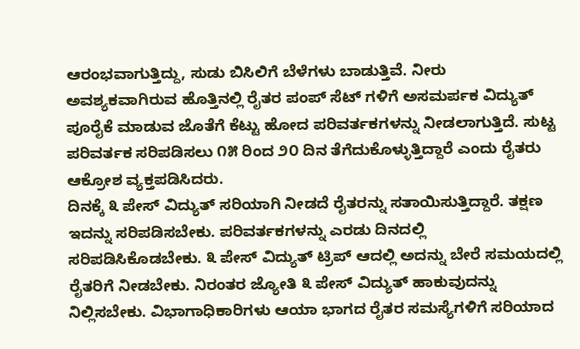ಆರಂಭವಾಗುತ್ತಿದ್ದು, ಸುಡು ಬಿಸಿಲಿಗೆ ಬೆಳೆಗಳು ಬಾಡುತ್ತಿವೆ. ನೀರು ಅವಶ್ಯಕವಾಗಿರುವ ಹೊತ್ತಿನಲ್ಲಿ ರೈತರ ಪಂಪ್ ಸೆಟ್ ಗಳಿಗೆ ಅಸಮರ್ಪಕ ವಿದ್ಯುತ್ ಪೂರೈಕೆ ಮಾಡುವ ಜೊತೆಗೆ ಕೆಟ್ಟು ಹೋದ ಪರಿವರ್ತಕಗಳನ್ನು ನೀಡಲಾಗುತ್ತಿದೆ. ಸುಟ್ಟ ಪರಿವರ್ತಕ ಸರಿಪಡಿಸಲು ೧೫ ರಿಂದ ೨೦ ದಿನ ತೆಗೆದುಕೊಳ್ಳುತ್ತಿದ್ದಾರೆ ಎಂದು ರೈತರು ಆಕ್ರೋಶ ವ್ಯಕ್ತಪಡಿಸಿದರು.
ದಿನಕ್ಕೆ ೩ ಪೇಸ್ ವಿದ್ಯುತ್ ಸರಿಯಾಗಿ ನೀಡದೆ ರೈತರನ್ನು ಸತಾಯಿಸುತ್ತಿದ್ದಾರೆ. ತಕ್ಷಣ ಇದನ್ನು ಸರಿಪಡಿಸಬೇಕು. ಪರಿವರ್ತಕಗಳನ್ನು ಎರಡು ದಿನದಲ್ಲಿ ಸರಿಪಡಿಸಿಕೊಡಬೇಕು. ೩ ಪೇಸ್ ವಿದ್ಯುತ್ ಟ್ರಿಪ್ ಆದಲ್ಲಿ ಅದನ್ನು ಬೇರೆ ಸಮಯದಲ್ಲಿ ರೈತರಿಗೆ ನೀಡಬೇಕು. ನಿರಂತರ ಜ್ಯೋತಿ ೩ ಪೇಸ್ ವಿದ್ಯುತ್ ಹಾಕುವುದನ್ನು ನಿಲ್ಲಿಸಬೇಕು. ವಿಭಾಗಾಧಿಕಾರಿಗಳು ಆಯಾ ಭಾಗದ ರೈತರ ಸಮಸ್ಯೆಗಳಿಗೆ ಸರಿಯಾದ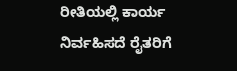ರೀತಿಯಲ್ಲಿ ಕಾರ್ಯ ನಿರ್ವಹಿಸದೆ ರೈತರಿಗೆ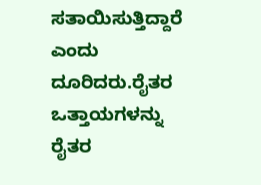ಸತಾಯಿಸುತ್ತಿದ್ದಾರೆ ಎಂದು ದೂರಿದರು.ರೈತರ ಒತ್ತಾಯಗಳನ್ನು ರೈತರ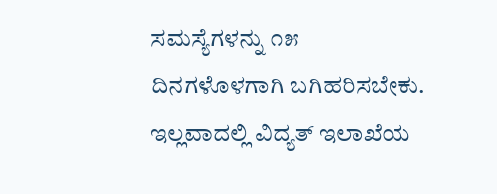ಸಮಸ್ಯೆಗಳನ್ನು ೧೫ ದಿನಗಳೊಳಗಾಗಿ ಬಗಿಹರಿಸಬೇಕು. ಇಲ್ಲವಾದಲ್ಲಿ ವಿದ್ಯತ್ ಇಲಾಖೆಯ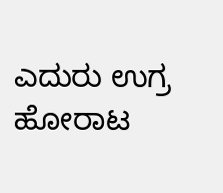ಎದುರು ಉಗ್ರ ಹೋರಾಟ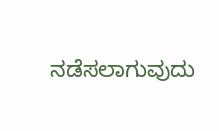ನಡೆಸಲಾಗುವುದು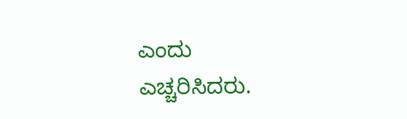ಎಂದು ಎಚ್ಚರಿಸಿದರು.